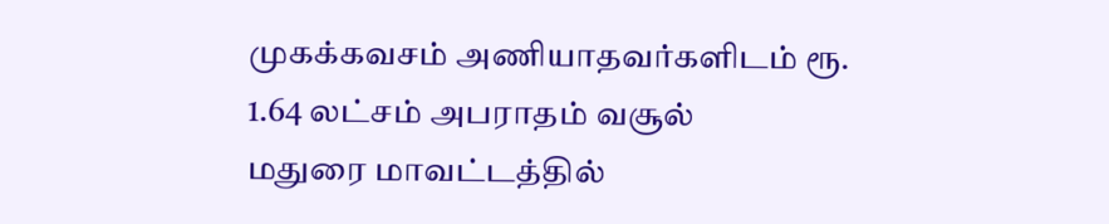முகக்கவசம் அணியாதவர்களிடம் ரூ. 1.64 லட்சம் அபராதம் வசூல்
மதுரை மாவட்டத்தில்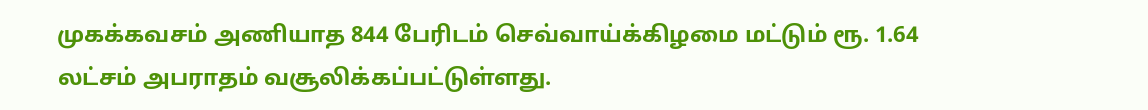முகக்கவசம் அணியாத 844 பேரிடம் செவ்வாய்க்கிழமை மட்டும் ரூ. 1.64 லட்சம் அபராதம் வசூலிக்கப்பட்டுள்ளது.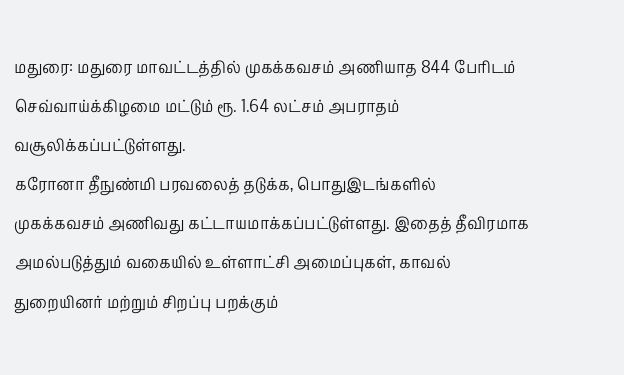மதுரை: மதுரை மாவட்டத்தில் முகக்கவசம் அணியாத 844 பேரிடம் செவ்வாய்க்கிழமை மட்டும் ரூ. 1.64 லட்சம் அபராதம் வசூலிக்கப்பட்டுள்ளது.
கரோனா தீநுண்மி பரவலைத் தடுக்க, பொதுஇடங்களில் முகக்கவசம் அணிவது கட்டாயமாக்கப்பட்டுள்ளது. இதைத் தீவிரமாக அமல்படுத்தும் வகையில் உள்ளாட்சி அமைப்புகள், காவல் துறையினர் மற்றும் சிறப்பு பறக்கும்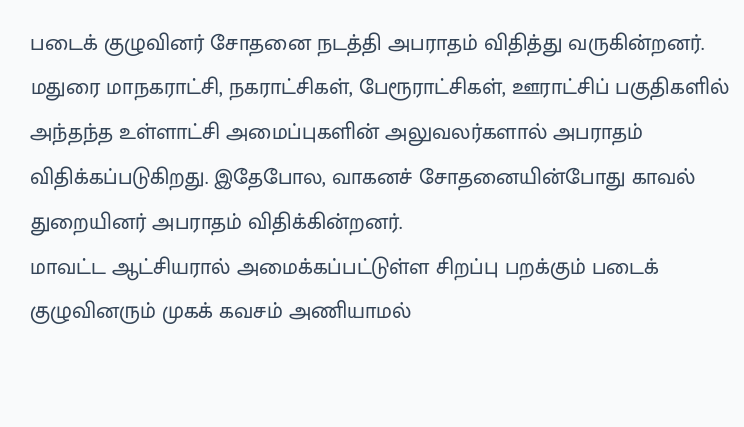படைக் குழுவினர் சோதனை நடத்தி அபராதம் விதித்து வருகின்றனர்.
மதுரை மாநகராட்சி, நகராட்சிகள், பேரூராட்சிகள், ஊராட்சிப் பகுதிகளில் அந்தந்த உள்ளாட்சி அமைப்புகளின் அலுவலர்களால் அபராதம் விதிக்கப்படுகிறது. இதேபோல, வாகனச் சோதனையின்போது காவல் துறையினர் அபராதம் விதிக்கின்றனர்.
மாவட்ட ஆட்சியரால் அமைக்கப்பட்டுள்ள சிறப்பு பறக்கும் படைக் குழுவினரும் முகக் கவசம் அணியாமல்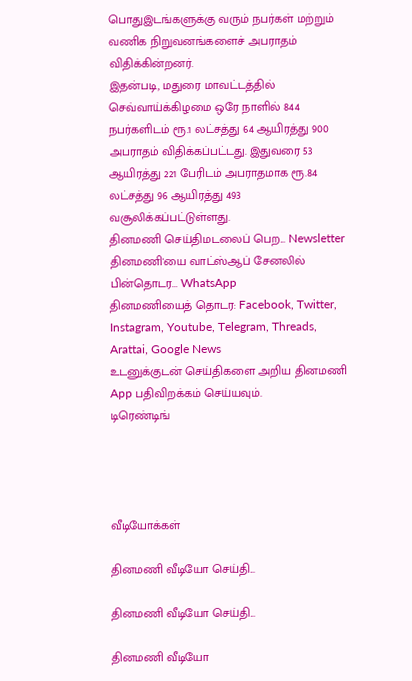பொதுஇடங்களுக்கு வரும் நபர்கள் மற்றும் வணிக நிறுவனங்களைச் அபராதம் விதிக்கின்றனர்.
இதன்படி, மதுரை மாவட்டத்தில் செவ்வாய்க்கிழமை ஒரே நாளில் 844 நபர்களிடம் ரூ.1 லட்சத்து 64 ஆயிரத்து 900 அபராதம் விதிக்கப்பட்டது. இதுவரை 53 ஆயிரத்து 221 பேரிடம் அபராதமாக ரூ.84 லட்சத்து 96 ஆயிரத்து 493 வசூலிக்கப்பட்டுள்ளது.
தினமணி செய்திமடலைப் பெற... Newsletter
தினமணி'யை வாட்ஸ்ஆப் சேனலில் பின்தொடர... WhatsApp
தினமணியைத் தொடர: Facebook, Twitter, Instagram, Youtube, Telegram, Threads, Arattai, Google News
உடனுக்குடன் செய்திகளை அறிய தினமணி App பதிவிறக்கம் செய்யவும்.
டிரெண்டிங்




வீடியோக்கள்

தினமணி வீடியோ செய்தி...

தினமணி வீடியோ செய்தி...

தினமணி வீடியோ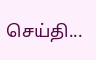செய்தி...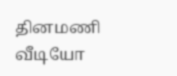தினமணி வீடியோ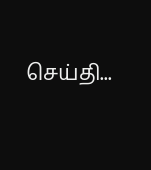செய்தி...